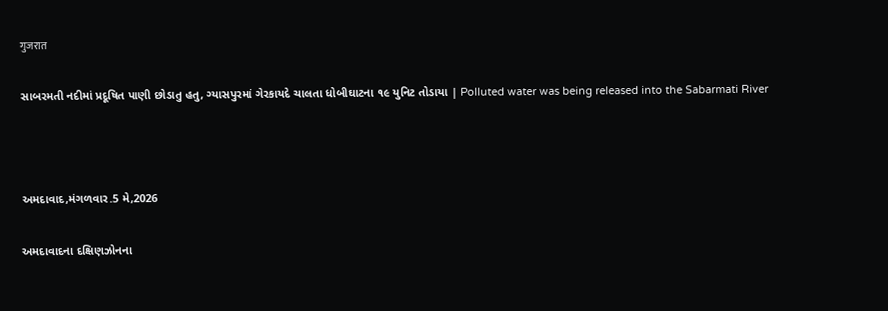गुजरात

સાબરમતી નદીમાં પ્રદૂષિત પાણી છોડાતુ હતુ, ગ્યાસપુરમાં ગેરકાયદે ચાલતા ધોબીઘાટના ૧૯ યુનિટ તોડાયા | Polluted water was being released into the Sabarmati River



અમદાવાદ,મંગળવાર.5 મે,2026

અમદાવાદના દક્ષિણઝોનના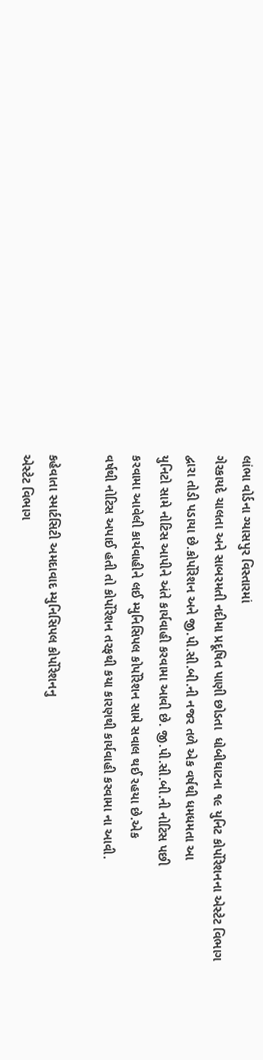લાંભા વોર્ડના ગ્યાસપુર વિસ્તારમાં
ગેરકાયદે ચાલતા અને સાબરમતી નદીમા પ્રદૂષિત પાણી છોડતા  ધોબીઘાટના ૧૯ યુનિટ કોર્પોરેશનના એસ્ટેટ વિભાગ
દ્વારા તોડી પડાયા છે.કોર્પોરેશન અને જી.પી.સી.બી.ની નજર તળે એક વર્ષથી ધમધમતા આ
યુનિટો સામે નોટિસ આપીને અંતે કાર્યવાહી કરવામા આવી છે. જી.પી.સી.બી.ની નોટિસ પછી
કરવામા આવેલી કાર્યવાહીને લઈ મ્યુનિસિપલ કોર્પોરેશન સામે સવાલ થઈ રહયા છે.એક
વર્ષથી નોટિસ અપાઈ હતી તો કોર્પોરેશન તરફથી કયા કારણથી કાર્યવાહી કરવામા ના આવી.

કહેવાતા સ્માર્ટસિટી અમદાવાદ મ્યુનિસિપલ કોર્પોરેશનનુ
એસ્ટેટ વિભાગ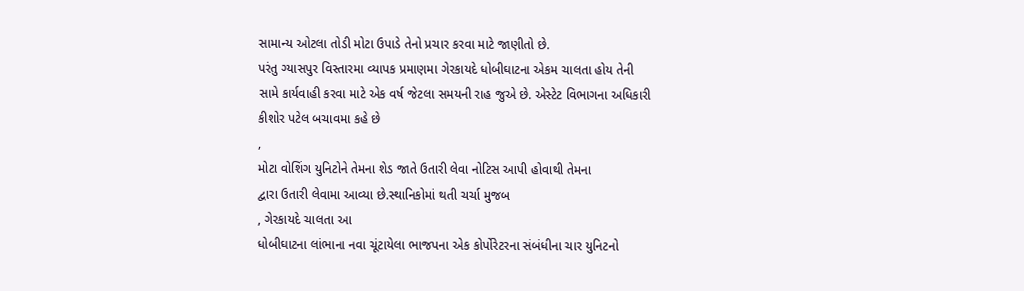સામાન્ય ઓટલા તોડી મોટા ઉપાડે તેનો પ્રચાર કરવા માટે જાણીતો છે.
પરંતુ ગ્યાસપુર વિસ્તારમા વ્યાપક પ્રમાણમા ગેરકાયદે ધોબીઘાટના એકમ ચાલતા હોય તેની
સામે કાર્યવાહી કરવા માટે એક વર્ષ જેટલા સમયની રાહ જુએ છે. એસ્ટેટ વિભાગના અધિકારી
કીશોર પટેલ બચાવમા કહે છે
,
મોટા વોશિંગ યુનિટોને તેમના શેડ જાતે ઉતારી લેવા નોટિસ આપી હોવાથી તેમના
દ્વારા ઉતારી લેવામા આવ્યા છે.સ્થાનિકોમાં થતી ચર્ચા મુજબ
, ગેરકાયદે ચાલતા આ
ધોબીઘાટના લાંભાના નવા ચૂંટાયેલા ભાજપના એક કોર્પોરેટરના સંબંધીના ચાર યુનિટનો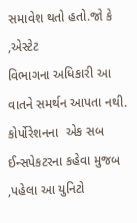સમાવેશ થતો હતો.જો કે
,એસ્ટેટ
વિભાગના અધિકારી આ વાતને સમર્થન આપતા નથી. કોર્પોરેશનના  એક સબ ઈન્સપેકટરના કહેવા મુજબ
,પહેલા આ યુનિટો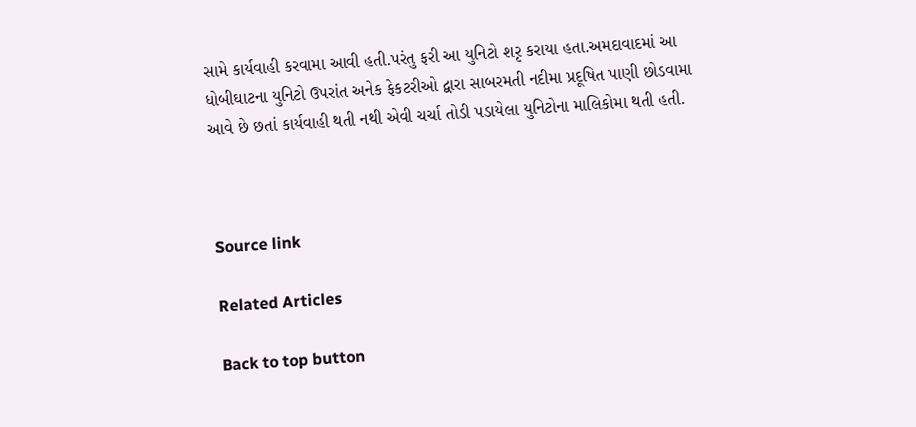સામે કાર્યવાહી કરવામા આવી હતી.પરંતુ ફરી આ યુનિટો શરૃ કરાયા હતા.અમદાવાદમાં આ
ધોબીઘાટના યુનિટો ઉપરાંત અનેક ફેકટરીઓ દ્વારા સાબરમતી નદીમા પ્રદૂષિત પાણી છોડવામા
આવે છે છતાં કાર્યવાહી થતી નથી એવી ચર્ચા તોડી પડાયેલા યુનિટોના માલિકોમા થતી હતી.



Source link

Related Articles

Back to top button